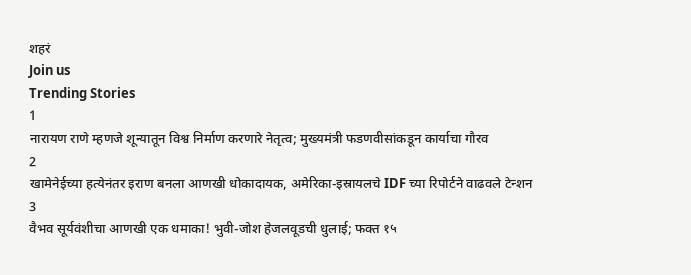शहरं
Join us
Trending Stories
1
नारायण राणे म्हणजे शून्यातून विश्व निर्माण करणारे नेतृत्व; मुख्यमंत्री फडणवीसांकडून कार्याचा गौरव
2
खामेनेईच्या हत्येनंतर इराण बनला आणखी धोकादायक, अमेरिका-इस्रायलचे IDF च्या रिपोर्टने वाढवले टेन्शन
3
वैभव सूर्यवंशीचा आणखी एक धमाका! भुवी-जोश हेजलवूडची धुलाई; फक्त १५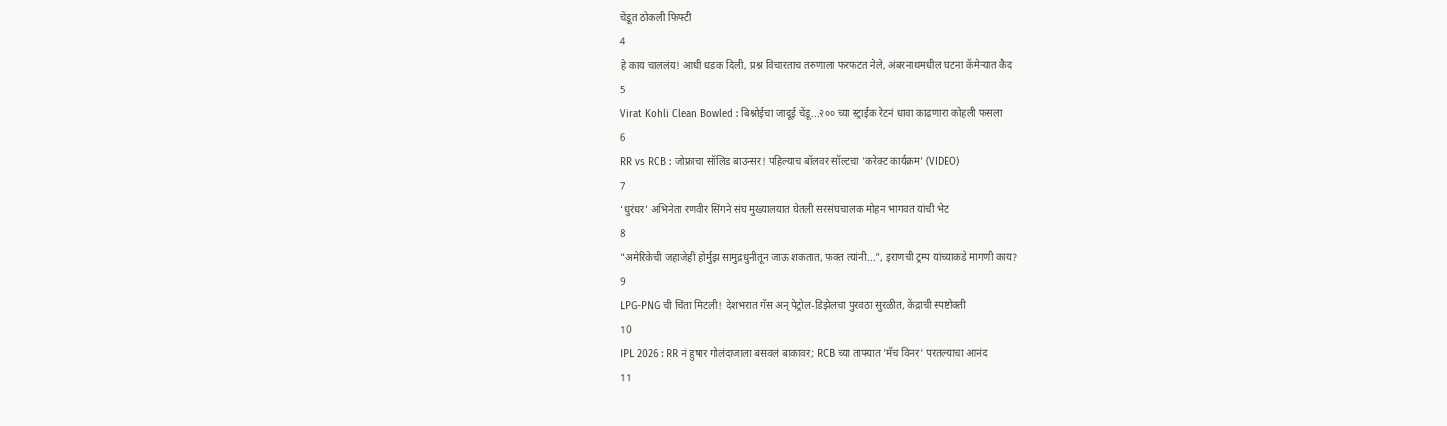चेंडूत ठोकली फिफ्टी
4
हे काय चाललंय! आधी धडक दिली, प्रश्न विचारताच तरुणाला फरफटत नेले, अंबरनाथमधील घटना कॅमेऱ्यात कैद
5
Virat Kohli Clean Bowled : बिश्नोईचा जादूई चेंडू...२०० च्या स्ट्राईक रेटनं धावा काढणारा कोहली फसला
6
RR vs RCB : जोफ्राचा सॉलिड बाउन्सर! पहिल्याच बॉलवर सॉल्टचा 'करेक्ट कार्यक्रम' (VIDEO)
7
‘धुरंधर’ अभिनेता रणवीर सिंगने संघ मुख्यालयात घेतली सरसंघचालक मोहन भागवत यांची भेट
8
"अमेरिकेची जहाजेही होर्मुझ सामुद्रधुनीतून जाऊ शकतात, फक्त त्यांनी...", इराणची ट्रम्प यांच्याकडे मागणी काय?
9
LPG-PNG ची चिंता मिटली! देशभरात गॅस अन् पेट्रोल-डिझेलचा पुरवठा सुरळीत, केंद्राची स्पष्टोक्ती
10
IPL 2026 : RR नं हुषार गोलंदाजाला बसवलं बाकावर; RCB च्या ताफ्यात 'मॅच विनर' परतल्याचा आनंद
11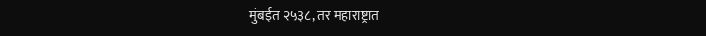मुंबईत २५३८, तर महाराष्ट्रात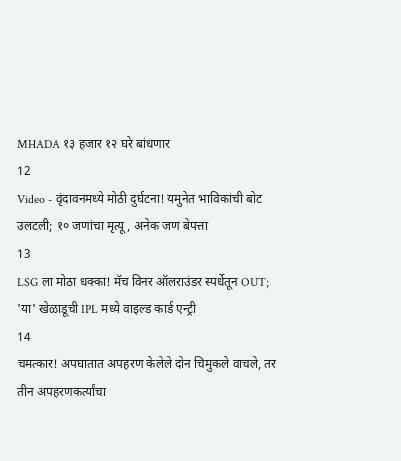MHADA १३ हजार १२ घरे बांधणार
12
Video - वृंदावनमध्ये मोठी दुर्घटना! यमुनेत भाविकांची बोट उलटली; १० जणांचा मृत्यू, अनेक जण बेपत्ता
13
LSG ला मोठा धक्का! मॅच विनर ऑलराउंडर स्पर्धेतून OUT; 'या' खेळाडूची IPL मध्ये वाइल्ड कार्ड एन्ट्री
14
चमत्कार! अपघातात अपहरण केलेले दोन चिमुकले वाचले, तर तीन अपहरणकर्त्यांचा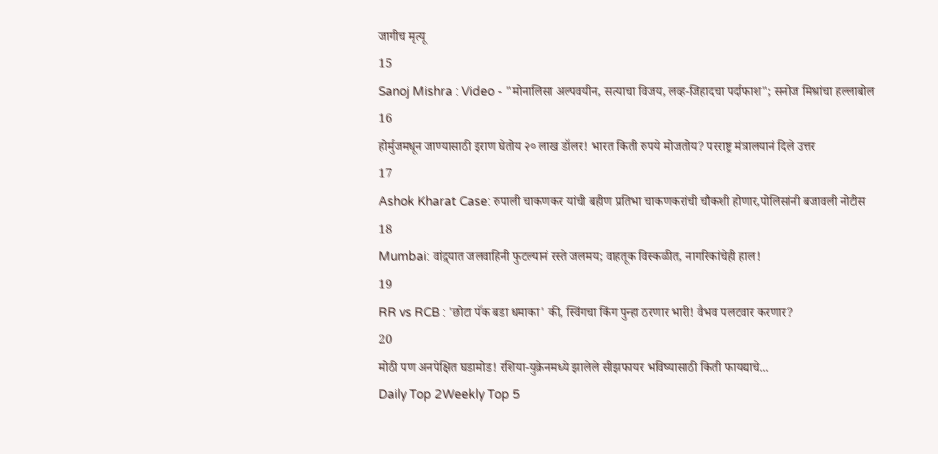जागीच मृत्यू
15
Sanoj Mishra : Video - "मोनालिसा अल्पवयीन, सत्याचा विजय, लव्ह-जिहादचा पर्दाफाश"; सनोज मिश्रांचा हल्लाबोल
16
होर्मुजमधून जाण्यासाठी इराण घेतोय २० लाख डॉलर! भारत किती रुपये मोजतोय? परराष्ट्र मंत्रालयानं दिले उत्तर
17
Ashok Kharat Case: रुपाली चाकणकर यांची बहीण प्रतिभा चाकणकरांची चौकशी होणार,पोलिसांनी बजावली नोटीस
18
Mumbai: वांद्र्यात जलवाहिनी फुटल्यानं रस्ते जलमय; वाहतूक विस्कळीत, नागरिकांचेही हाल!
19
RR vs RCB : 'छोटा पॅक बडा धमाका' की, स्विंगचा किंग पुन्हा ठरणार भारी! वैभव पलटवार करणार?
20
मोठी पण अनपेक्षित घडामोड! रशिया-युक्रेनमध्ये झालेले सीझफायर भविष्यासाठी किती फायद्याचे...
Daily Top 2Weekly Top 5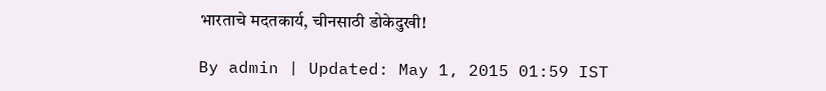भारताचे मदतकार्य, चीनसाठी डोकेदुखी!

By admin | Updated: May 1, 2015 01:59 IST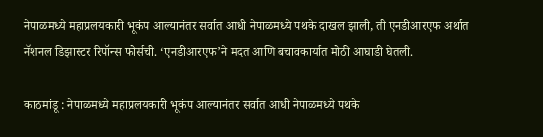नेपाळमध्ये महाप्रलयकारी भूकंप आल्यानंतर सर्वात आधी नेपाळमध्ये पथके दाखल झाली, ती एनडीआरएफ अर्थात नॅशनल डिझास्टर रिपॉन्स फोर्सची. ‘एनडीआरएफ’ने मदत आणि बचावकार्यात मोठी आघाडी घेतली.

काठमांडू : नेपाळमध्ये महाप्रलयकारी भूकंप आल्यानंतर सर्वात आधी नेपाळमध्ये पथके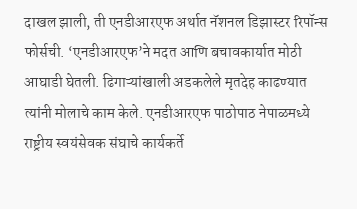दाखल झाली, ती एनडीआरएफ अर्थात नॅशनल डिझास्टर रिपॉन्स फोर्सची. ‘एनडीआरएफ’ने मदत आणि बचावकार्यात मोठी आघाडी घेतली. ढिगाऱ्यांखाली अडकलेले मृतदेह काढण्यात त्यांनी मोलाचे काम केले. एनडीआरएफ पाठोपाठ नेपाळमध्ये राष्ट्रीय स्वयंसेवक संघाचे कार्यकर्ते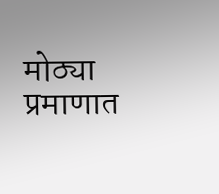मोठ्या प्रमाणात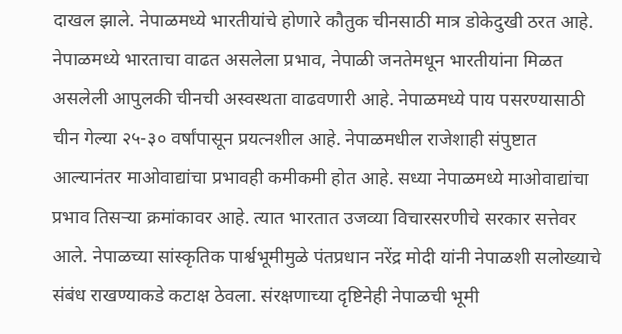दाखल झाले. नेपाळमध्ये भारतीयांचे होणारे कौतुक चीनसाठी मात्र डोकेदुखी ठरत आहे. नेपाळमध्ये भारताचा वाढत असलेला प्रभाव, नेपाळी जनतेमधून भारतीयांना मिळत असलेली आपुलकी चीनची अस्वस्थता वाढवणारी आहे. नेपाळमध्ये पाय पसरण्यासाठी चीन गेल्या २५-३० वर्षांपासून प्रयत्नशील आहे. नेपाळमधील राजेशाही संपुष्टात आल्यानंतर माओवाद्यांचा प्रभावही कमीकमी होत आहे. सध्या नेपाळमध्ये माओवाद्यांचा प्रभाव तिसऱ्या क्रमांकावर आहे. त्यात भारतात उजव्या विचारसरणीचे सरकार सत्तेवर आले. नेपाळच्या सांस्कृतिक पार्श्वभूमीमुळे पंतप्रधान नरेंद्र मोदी यांनी नेपाळशी सलोख्याचे संबंध राखण्याकडे कटाक्ष ठेवला. संरक्षणाच्या दृष्टिनेही नेपाळची भूमी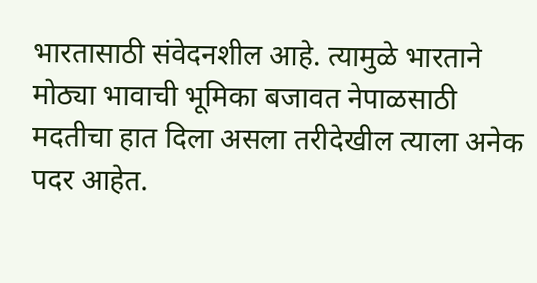भारतासाठी संवेदनशील आहे. त्यामुळे भारताने मोठ्या भावाची भूमिका बजावत नेपाळसाठी मदतीचा हात दिला असला तरीदेखील त्याला अनेक पदर आहेत.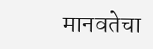मानवतेचा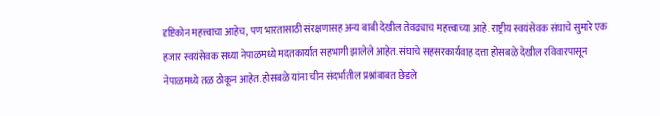दृष्टिकोन महत्त्वाचा आहेच, पण भारतासाठी संरक्षणासह अन्य बाबी देखील तेवढ्याच महत्त्वाच्या आहे. राष्ट्रीय स्वयंसेवक संघाचे सुमारे एक हजार स्वयंसेवक सध्या नेपाळमध्ये मदतकार्यात सहभागी झालेले आहेत. संघाचे सहसरकार्यवाह दत्ता होसबळे देखील रविवारपासून नेपाळमध्ये तळ ठोकून आहेत. होसबळे यांना चीन संदर्भातील प्रश्नांबाबत छेडले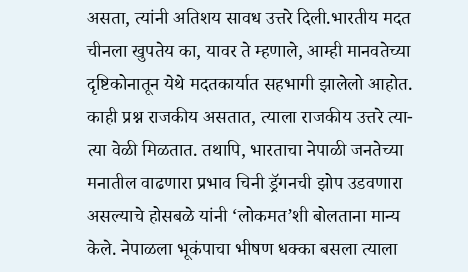असता, त्यांनी अतिशय सावध उत्तरे दिली.भारतीय मदत चीनला खुपतेय का, यावर ते म्हणाले, आम्ही मानवतेच्या दृष्टिकोनातून येथे मदतकार्यात सहभागी झालेलो आहोत. काही प्रश्न राजकीय असतात, त्याला राजकीय उत्तरे त्या-त्या वेळी मिळतात. तथापि, भारताचा नेपाळी जनतेच्या मनातील वाढणारा प्रभाव चिनी ड्रॅगनची झोप उडवणारा असल्याचे होसबळे यांनी ‘लोकमत’शी बोलताना मान्य केले. नेपाळला भूकंपाचा भीषण धक्का बसला त्याला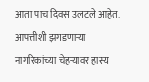आता पाच दिवस उलटले आहेत. आपत्तीशी झगडणाऱ्या नागरिकांच्या चेहऱ्यावर हास्य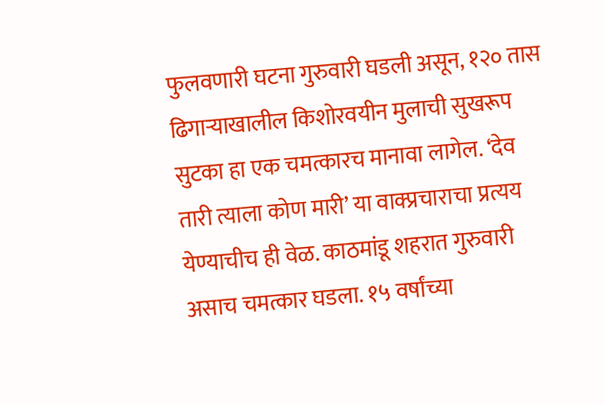फुलवणारी घटना गुरुवारी घडली असून, १२० तास ढिगाऱ्याखालील किशोरवयीन मुलाची सुखरूप सुटका हा एक चमत्कारच मानावा लागेल. ‘देव तारी त्याला कोण मारी’ या वाक्प्रचाराचा प्रत्यय येण्याचीच ही वेळ. काठमांडू शहरात गुरुवारी असाच चमत्कार घडला. १५ वर्षांच्या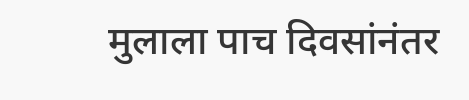मुलाला पाच दिवसांनंतर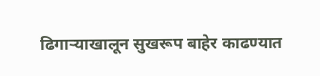ढिगाऱ्याखालून सुखरूप बाहेर काढण्यात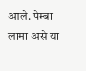आले. पेम्बा लामा असे या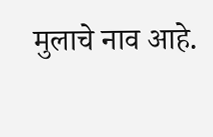मुलाचे नाव आहे.